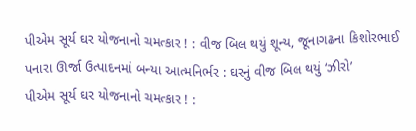પીએમ સૂર્ય ઘર યોજનાનો ચમત્કાર ! : વીજ બિલ થયું શૂન્ય, જૂનાગઢના કિશોરભાઈ પનારા ઊર્જા ઉત્પાદનમાં બન્યા આત્મનિર્ભર : ઘરનું વીજ બિલ થયું ‘ઝીરો’
પીએમ સૂર્ય ઘર યોજનાનો ચમત્કાર ! :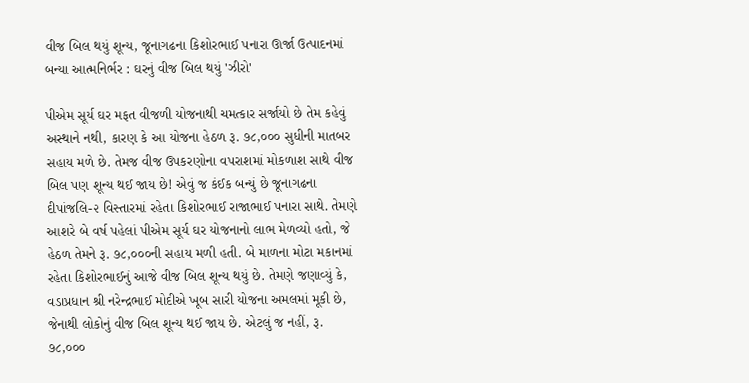વીજ બિલ થયું શૂન્ય, જૂનાગઢના કિશોરભાઈ પનારા ઊર્જા ઉત્પાદનમાં બન્યા આત્મનિર્ભર : ઘરનું વીજ બિલ થયું 'ઝીરો'

પીએમ સૂર્ય ઘર મફત વીજળી યોજનાથી ચમત્કાર સર્જાયો છે તેમ કહેવું અસ્થાને નથી, કારણ કે આ યોજના હેઠળ રૂ. ૭૮,૦૦૦ સુધીની માતબર સહાય મળે છે. તેમજ વીજ ઉપકરણોના વપરાશમાં મોકળાશ સાથે વીજ બિલ પણ શૂન્ય થઈ જાય છે! એવું જ કંઈક બન્યું છે જૂનાગઢના દીપાંજલિ-૨ વિસ્તારમાં રહેતા કિશોરભાઈ રાજાભાઈ પનારા સાથે. તેમણે આશરે બે વર્ષ પહેલાં પીએમ સૂર્ય ઘર યોજનાનો લાભ મેળવ્યો હતો, જે હેઠળ તેમને રૂ. ૭૮,૦૦૦ની સહાય મળી હતી. બે માળના મોટા મકાનમાં રહેતા કિશોરભાઈનું આજે વીજ બિલ શૂન્ય થયું છે. તેમણે જણાવ્યું કે, વડાપ્રધાન શ્રી નરેન્દ્રભાઈ મોદીએ ખૂબ સારી યોજના અમલમાં મૂકી છે, જેનાથી લોકોનું વીજ બિલ શૂન્ય થઈ જાય છે. એટલું જ નહીં, રૂ. ૭૮,૦૦૦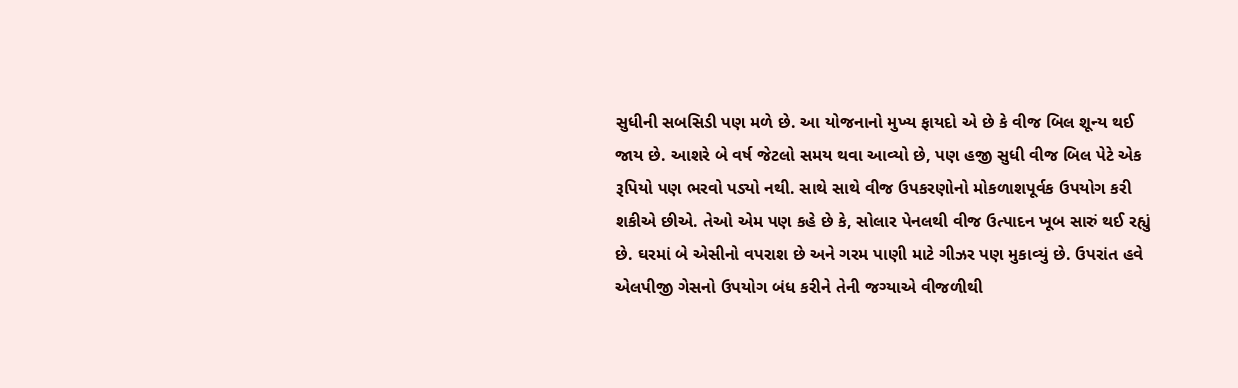સુધીની સબસિડી પણ મળે છે. આ યોજનાનો મુખ્ય ફાયદો એ છે કે વીજ બિલ શૂન્ય થઈ જાય છે. આશરે બે વર્ષ જેટલો સમય થવા આવ્યો છે, પણ હજી સુધી વીજ બિલ પેટે એક રૂપિયો પણ ભરવો પડ્યો નથી. સાથે સાથે વીજ ઉપકરણોનો મોકળાશપૂર્વક ઉપયોગ કરી શકીએ છીએ. તેઓ એમ પણ કહે છે કે, સોલાર પેનલથી વીજ ઉત્પાદન ખૂબ સારું થઈ રહ્યું છે. ઘરમાં બે એસીનો વપરાશ છે અને ગરમ પાણી માટે ગીઝર પણ મુકાવ્યું છે. ઉપરાંત હવે એલપીજી ગેસનો ઉપયોગ બંધ કરીને તેની જગ્યાએ વીજળીથી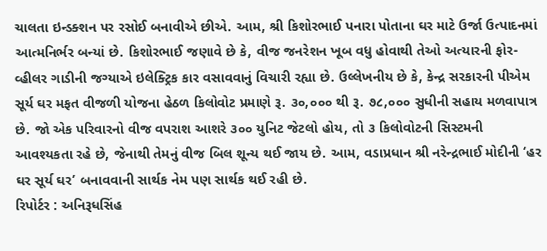ચાલતા ઇન્ડક્શન પર રસોઈ બનાવીએ છીએ. આમ, શ્રી કિશોરભાઈ પનારા પોતાના ઘર માટે ઉર્જા ઉત્પાદનમાં આત્મનિર્ભર બન્યાં છે. કિશોરભાઈ જણાવે છે કે, વીજ જનરેશન ખૂબ વધુ હોવાથી તેઓ અત્યારની ફોર-વ્હીલર ગાડીની જગ્યાએ ઇલેક્ટ્રિક કાર વસાવવાનું વિચારી રહ્યા છે. ઉલ્લેખનીય છે કે, કેન્દ્ર સરકારની પીએમ સૂર્ય ઘર મફત વીજળી યોજના હેઠળ કિલોવોટ પ્રમાણે રૂ. ૩૦,૦૦૦ થી રૂ. ૭૮,૦૦૦ સુધીની સહાય મળવાપાત્ર છે. જો એક પરિવારનો વીજ વપરાશ આશરે ૩૦૦ યુનિટ જેટલો હોય, તો ૩ કિલોવોટની સિસ્ટમની આવશ્યકતા રહે છે, જેનાથી તેમનું વીજ બિલ શૂન્ય થઈ જાય છે. આમ, વડાપ્રધાન શ્રી નરેન્દ્રભાઈ મોદીની ‘હર ઘર સૂર્ય ઘર’ બનાવવાની સાર્થક નેમ પણ સાર્થક થઈ રહી છે.
રિપોર્ટર : અનિરૂધસિંહ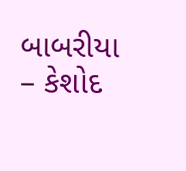બાબરીયા – કેશોદ